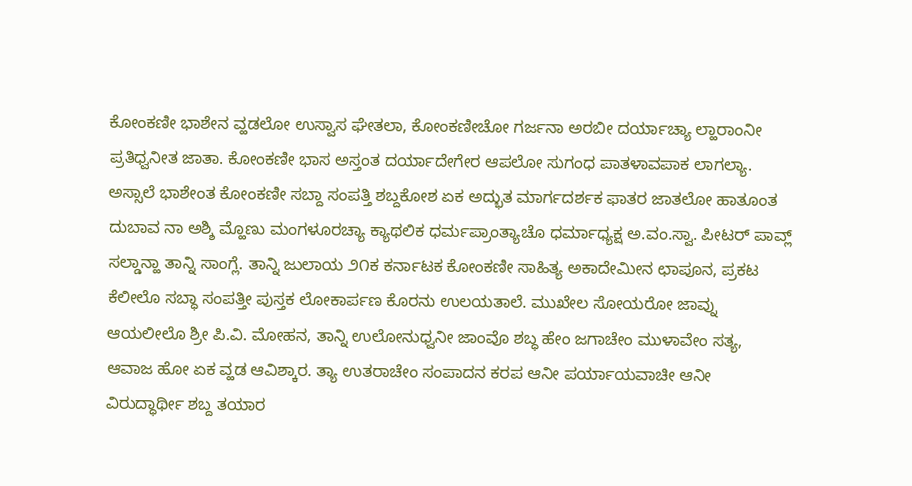ಕೋಂಕಣೀ ಭಾಶೇನ ವ್ಹಡಲೋ ಉಸ್ವಾಸ ಘೇತಲಾ, ಕೋಂಕಣೀಚೋ ಗರ್ಜನಾ ಅರಬೀ ದರ್ಯಾಚ್ಯಾ ಲ್ಹಾರಾಂನೀ ಪ್ರತಿಧ್ವನೀತ ಜಾತಾ. ಕೋಂಕಣೀ ಭಾಸ ಅಸ್ತಂತ ದರ್ಯಾದೇಗೇರ ಆಪಲೋ ಸುಗಂಧ ಪಾತಳಾವಪಾಕ ಲಾಗಲ್ಯಾ. ಅಸ್ಸಾಲೆ ಭಾಶೇಂತ ಕೋಂಕಣೀ ಸಬ್ದಾ ಸಂಪತ್ತಿ ಶಬ್ದಕೋಶ ಏಕ ಅದ್ಭುತ ಮಾರ್ಗದರ್ಶಕ ಫಾತರ ಜಾತಲೋ ಹಾತೂಂತ ದುಬಾವ ನಾ ಅಶ್ಶಿ ಮ್ಹೊಣು ಮಂಗಳೂರಚ್ಯಾ ಕ್ಯಾಥಲಿಕ ಧರ್ಮಪ್ರಾಂತ್ಯಾಚೊ ಧರ್ಮಾಧ್ಯಕ್ಷ ಅ.ವಂ.ಸ್ವಾ. ಪೀಟರ್ ಪಾವ್ಲ್ ಸಲ್ಡಾನ್ಹಾ ತಾನ್ನಿ ಸಾಂಗ್ಲೆ. ತಾನ್ನಿ ಜುಲಾಯ ೨೧ಕ ಕರ್ನಾಟಕ ಕೋಂಕಣೀ ಸಾಹಿತ್ಯ ಅಕಾದೇಮೀನ ಛಾಪೂನ, ಪ್ರಕಟ ಕೆಲೀಲೊ ಸಬ್ಧಾ ಸಂಪತ್ತೀ ಪುಸ್ತಕ ಲೋಕಾರ್ಪಣ ಕೊರನು ಉಲಯತಾಲೆ. ಮುಖೇಲ ಸೋಯರೋ ಜಾವ್ನು ಆಯಲೀಲೊ ಶ್ರೀ ಪಿ.ವಿ. ಮೋಹನ, ತಾನ್ನಿ ಉಲೋನುಧ್ವನೀ ಜಾಂವೊ ಶಬ್ಧ ಹೇಂ ಜಗಾಚೇಂ ಮುಳಾವೇಂ ಸತ್ಯ, ಆವಾಜ ಹೋ ಏಕ ವ್ಹಡ ಆವಿಶ್ಕಾರ. ತ್ಯಾ ಉತರಾಚೇಂ ಸಂಪಾದನ ಕರಪ ಆನೀ ಪರ್ಯಾಯವಾಚೀ ಆನೀ ವಿರುದ್ಧಾರ್ಥೀ ಶಬ್ದ ತಯಾರ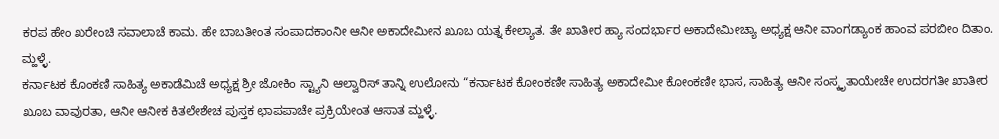ಕರಪ ಹೇಂ ಖರೇಂಚಿ ಸವಾಲಾಚೆ ಕಾಮ. ಹೇ ಬಾಬತೀಂತ ಸಂಪಾದಕಾಂನೀ ಆನೀ ಅಕಾದೇಮೀನ ಖೂಬ ಯತ್ನ ಕೇಲ್ಯಾತ. ತೇ ಖಾತೀರ ಹ್ಯಾ ಸಂದರ್ಭಾರ ಅಕಾದೇಮೀಚ್ಯಾ ಅಧ್ಯಕ್ಷ ಆನೀ ವಾಂಗಡ್ಯಾಂಕ ಹಾಂವ ಪರಬೀಂ ದಿತಾಂ. ಮ್ಹಳ್ಳೆ.
ಕರ್ನಾಟಕ ಕೊಂಕಣಿ ಸಾಹಿತ್ಯ ಅಕಾಡೆಮಿಚೆ ಅಧ್ಯಕ್ಷ ಶ್ರೀ ಜೋಕಿಂ ಸ್ಟ್ಯಾನಿ ಆಲ್ವಾರಿಸ್ ತಾನ್ನಿ ಉಲೋನು “ಕರ್ನಾಟಕ ಕೋಂಕಣೀ ಸಾಹಿತ್ಯ ಅಕಾದೇಮೀ ಕೋಂಕಣೀ ಭಾಸ, ಸಾಹಿತ್ಯ ಆನೀ ಸಂಸ್ಕೃತಾಯೇಚೇ ಉದರಗತೀ ಖಾತೀರ ಖೂಬ ವಾವುರತಾ, ಆನೀ ಆನೀಕ ಕಿತಲೇಶೇಚ ಪುಸ್ತಕ ಛಾಪಪಾಚೇ ಪ್ರಕ್ರಿಯೇಂತ ಆಸಾತ ಮ್ಹಳ್ಳೆ.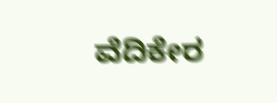ವೆದಿಕೇರ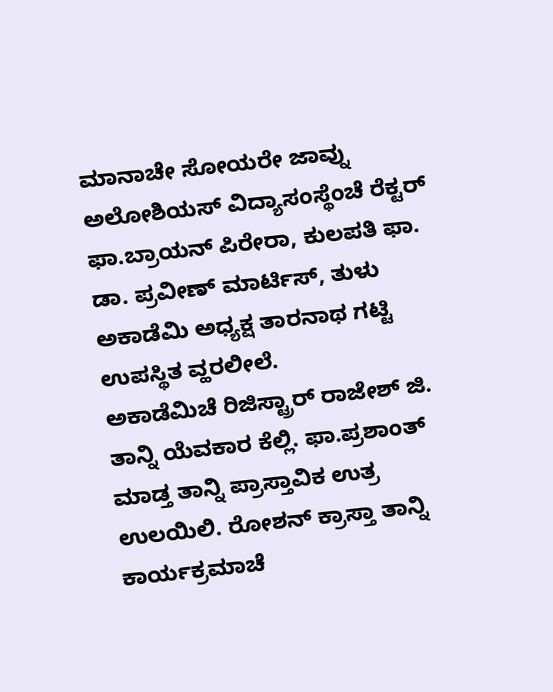ಮಾನಾಚೇ ಸೋಯರೇ ಜಾವ್ನು ಅಲೋಶಿಯಸ್ ವಿದ್ಯಾಸಂಸ್ಥೆಂಚೆ ರೆಕ್ಟರ್ ಫಾ.ಬ್ರಾಯನ್ ಪಿರೇರಾ, ಕುಲಪತಿ ಫಾ. ಡಾ. ಪ್ರವೀಣ್ ಮಾರ್ಟಿಸ್, ತುಳು ಅಕಾಡೆಮಿ ಅಧ್ಯಕ್ಷ ತಾರನಾಥ ಗಟ್ಟಿ ಉಪಸ್ಥಿತ ವ್ಹರಲೀಲೆ.
ಅಕಾಡೆಮಿಚೆ ರಿಜಿಸ್ಟ್ರಾರ್ ರಾಜೇಶ್ ಜಿ. ತಾನ್ನಿ ಯೆವಕಾರ ಕೆಲ್ಲಿ. ಫಾ.ಪ್ರಶಾಂತ್ ಮಾಡ್ತ ತಾನ್ನಿ ಪ್ರಾಸ್ತಾವಿಕ ಉತ್ರ ಉಲಯಿಲಿ. ರೋಶನ್ ಕ್ರಾಸ್ತಾ ತಾನ್ನಿ ಕಾರ್ಯಕ್ರಮಾಚೆ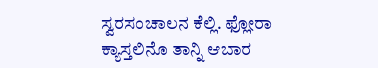ಸ್ವರಸಂಚಾಲನ ಕೆಲ್ಲಿ. ಫ್ಲೋರಾ ಕ್ಯಾಸ್ತಲಿನೊ ತಾನ್ನಿ ಆಬಾರ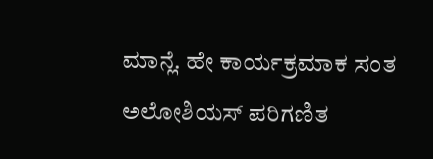ಮಾನ್ಲೆ. ಹೇ ಕಾರ್ಯಕ್ರಮಾಕ ಸಂತ ಅಲೋಶಿಯಸ್ ಪರಿಗಣಿತ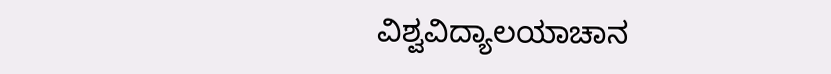ವಿಶ್ವವಿದ್ಯಾಲಯಾಚಾನ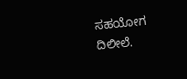ಸಹಯೋಗ ದಿಲೀಲೆ.